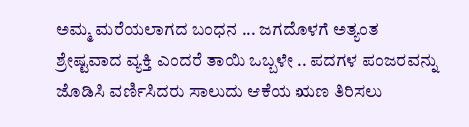ಅಮ್ಮ ಮರೆಯಲಾಗದ ಬಂಧನ ... ಜಗದೊಳಗೆ ಅತ್ಯಂತ ಶ್ರೇಷ್ಟವಾದ ವ್ಯಕ್ತಿ ಎಂದರೆ ತಾಯಿ ಒಬ್ಬಳೇ .. ಪದಗಳ ಪಂಜರವನ್ನು ಜೊಡಿಸಿ ವರ್ಣಿಸಿದರು ಸಾಲುದು ಆಕೆಯ ಋಣ ತಿರಿಸಲು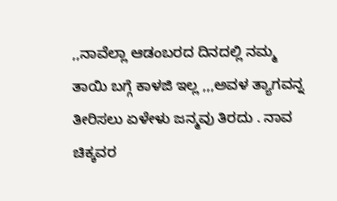,,ನಾವೆಲ್ಲಾ ಆಡಂಬರದ ದಿನದಲ್ಲಿ ನಮ್ಮ ತಾಯಿ ಬಗ್ಗೆ ಕಾಳಜಿ ಇಲ್ಲ ,,,ಅವಳ ತ್ಯಾಗವನ್ನ ತೀರಿಸಲು ಏಳೇಳು ಜನ್ಮವು ತಿರದು . ನಾವ ಚಿಕ್ಕವರ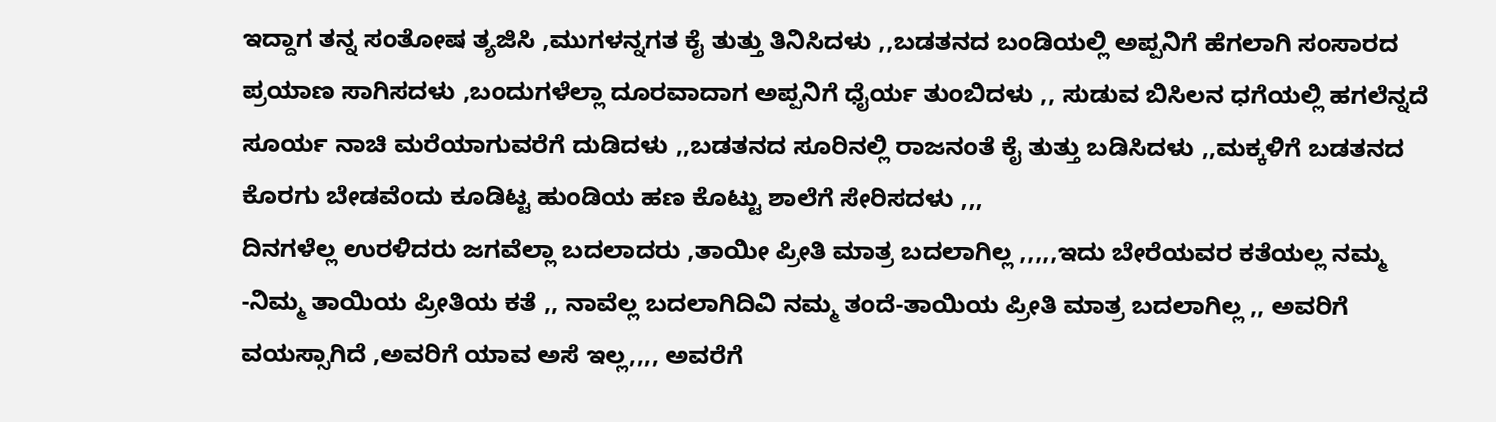ಇದ್ದಾಗ ತನ್ನ ಸಂತೋಷ ತ್ಯಜಿಸಿ ,ಮುಗಳನ್ನಗತ ಕೈ ತುತ್ತು ತಿನಿಸಿದಳು ,,ಬಡತನದ ಬಂಡಿಯಲ್ಲಿ ಅಪ್ಪನಿಗೆ ಹೆಗಲಾಗಿ ಸಂಸಾರದ ಪ್ರಯಾಣ ಸಾಗಿಸದಳು ,ಬಂದುಗಳೆಲ್ಲಾ ದೂರವಾದಾಗ ಅಪ್ಪನಿಗೆ ಧೈರ್ಯ ತುಂಬಿದಳು ,, ಸುಡುವ ಬಿಸಿಲನ ಧಗೆಯಲ್ಲಿ ಹಗಲೆನ್ನದೆ ಸೂರ್ಯ ನಾಚಿ ಮರೆಯಾಗುವರೆಗೆ ದುಡಿದಳು ,,ಬಡತನದ ಸೂರಿನಲ್ಲಿ ರಾಜನಂತೆ ಕೈ ತುತ್ತು ಬಡಿಸಿದಳು ,,ಮಕ್ಕಳಿಗೆ ಬಡತನದ ಕೊರಗು ಬೇಡವೆಂದು ಕೂಡಿಟ್ಟ ಹುಂಡಿಯ ಹಣ ಕೊಟ್ಟು ಶಾಲೆಗೆ ಸೇರಿಸದಳು ,,,
ದಿನಗಳೆಲ್ಲ ಉರಳಿದರು ಜಗವೆಲ್ಲಾ ಬದಲಾದರು ,ತಾಯೀ ಪ್ರೀತಿ ಮಾತ್ರ ಬದಲಾಗಿಲ್ಲ ,,,,,ಇದು ಬೇರೆಯವರ ಕತೆಯಲ್ಲ ನಮ್ಮ -ನಿಮ್ಮ ತಾಯಿಯ ಪ್ರೀತಿಯ ಕತೆ ,, ನಾವೆಲ್ಲ ಬದಲಾಗಿದಿವಿ ನಮ್ಮ ತಂದೆ-ತಾಯಿಯ ಪ್ರೀತಿ ಮಾತ್ರ ಬದಲಾಗಿಲ್ಲ ,, ಅವರಿಗೆ ವಯಸ್ಸಾಗಿದೆ ,ಅವರಿಗೆ ಯಾವ ಅಸೆ ಇಲ್ಲ,,,, ಅವರೆಗೆ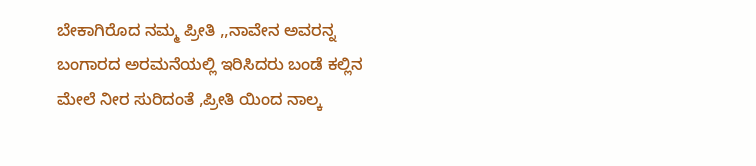ಬೇಕಾಗಿರೊದ ನಮ್ಮ ಪ್ರೀತಿ ,,ನಾವೇನ ಅವರನ್ನ ಬಂಗಾರದ ಅರಮನೆಯಲ್ಲಿ ಇರಿಸಿದರು ಬಂಡೆ ಕಲ್ಲಿನ ಮೇಲೆ ನೀರ ಸುರಿದಂತೆ ,ಪ್ರೀತಿ ಯಿಂದ ನಾಲ್ಕ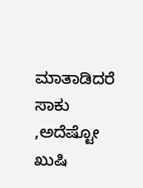ಮಾತಾಡಿದರೆ ಸಾಕು ,ಅದೆಷ್ಟೋ ಖುಷಿ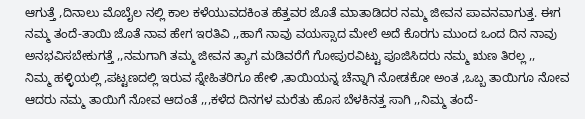ಆಗುತ್ತೆ ,ದಿನಾಲು ಮೊಬೈಲ ನಲ್ಲಿ ಕಾಲ ಕಳೆಯುವದಕಿಂತ ಹೆತ್ತವರ ಜೊತೆ ಮಾತಾಡಿದರ ನಮ್ಮ ಜೀವನ ಪಾವನವಾಗುತ್ತ. ಈಗ ನಮ್ಮ ತಂದೆ-ತಾಯಿ ಜೊತೆ ನಾವ ಹೇಗ ಇರತಿವಿ ,,ಹಾಗೆ ನಾವು ವಯಸ್ಸಾದ ಮೇಲೆ ಅದೆ ಕೊರಗು ಮುಂದ ಒಂದ ದಿನ ನಾವು ಅನಭವಿಸಬೇಕುಗತ್ತೆ ,,ನಮಗಾಗಿ ತಮ್ಮ ಜೀವನ ತ್ಯಾಗ ಮಡಿವರೆಗೆ ಗೋಪುರವಿಟ್ಟು ಪೂಜಿಸಿದರು ನಮ್ಮ ಋಣ ತಿರಲ್ಲ ,,
ನಿಮ್ಮ ಹಳ್ಳಿಯಲ್ಲಿ ,ಪಟ್ಟಣದಲ್ಲಿ ಇರುವ ಸ್ನೇಹಿತರಿಗೂ ಹೇಳಿ ,ತಾಯಿಯನ್ನ ಚೆನ್ನಾಗಿ ನೋಡಕೋ ಅಂತ ,ಒಬ್ಬ ತಾಯಿಗೂ ನೋವ ಆದರು ನಮ್ಮ ತಾಯಿಗೆ ನೋವ ಆದಂತೆ ,,,ಕಳೆದ ದಿನಗಳ ಮರೆತು ಹೊಸ ಬೆಳಕಿನತ್ತ ಸಾಗಿ ,,ನಿಮ್ಮ ತಂದೆ-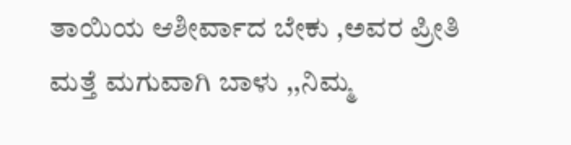ತಾಯಿಯ ಆಶೀರ್ವಾದ ಬೇಕು ,ಅವರ ಪ್ರೀತಿ ಮತ್ತೆ ಮಗುವಾಗಿ ಬಾಳು ,,ನಿಮ್ಮ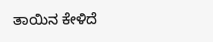ತಾಯಿನ ಕೇಳಿದೆ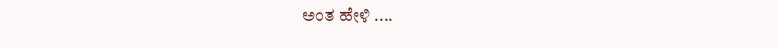ಅಂತ ಹೇಳಿ ....